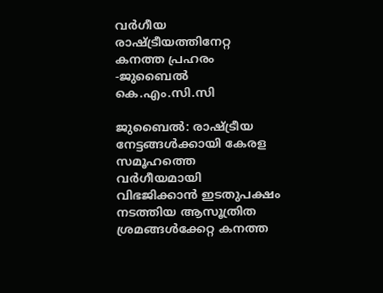വർഗീയ രാഷ്ട്രീയത്തിനേറ്റ കനത്ത പ്രഹരം -ജുബൈൽ കെ.എം.സി.സി

ജുബൈൽ: രാഷ്ട്രീയ നേട്ടങ്ങൾക്കായി കേരള സമൂഹത്തെ വർഗീയമായി വിഭജിക്കാൻ ഇടതുപക്ഷം നടത്തിയ ആസൂത്രിത ശ്രമങ്ങൾക്കേറ്റ കനത്ത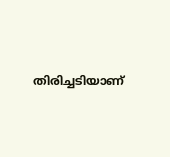തിരിച്ചടിയാണ്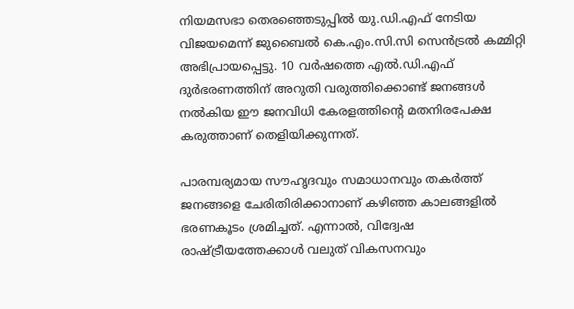നിയമസഭാ തെരഞ്ഞെടുപ്പിൽ യു.ഡി.എഫ് നേടിയ വിജയമെന്ന് ജുബൈൽ കെ.എം.സി.സി സെൻട്രൽ കമ്മിറ്റി അഭിപ്രായപ്പെട്ടു. 10 വർഷത്തെ എൽ.ഡി.എഫ് ദുർഭരണത്തിന് അറുതി വരുത്തിക്കൊണ്ട് ജനങ്ങൾ നൽകിയ ഈ ജനവിധി കേരളത്തിന്റെ മതനിരപേക്ഷ കരുത്താണ് തെളിയിക്കുന്നത്.

പാരമ്പര്യമായ സൗഹൃദവും സമാധാനവും തകർത്ത് ജനങ്ങളെ ചേരിതിരിക്കാനാണ് കഴിഞ്ഞ കാലങ്ങളിൽ ഭരണകൂടം ശ്രമിച്ചത്. എന്നാൽ, വിദ്വേഷ രാഷ്ട്രീയത്തേക്കാൾ വലുത് വികസനവും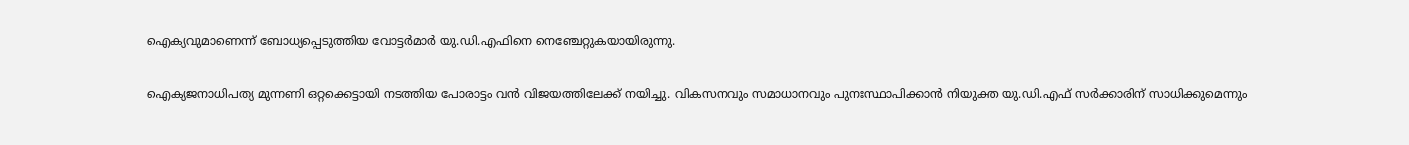ഐക്യവുമാണെന്ന് ബോധ്യപ്പെടുത്തിയ വോട്ടർമാർ യു.ഡി.എഫിനെ നെഞ്ചേറ്റുകയായിരുന്നു.

ഐക്യജനാധിപത്യ മുന്നണി ഒറ്റക്കെട്ടായി നടത്തിയ പോരാട്ടം വൻ വിജയത്തിലേക്ക് നയിച്ചു. വികസനവും സമാധാനവും പുനഃസ്ഥാപിക്കാൻ നിയുക്ത യു.ഡി.എഫ് സർക്കാരിന് സാധിക്കുമെന്നും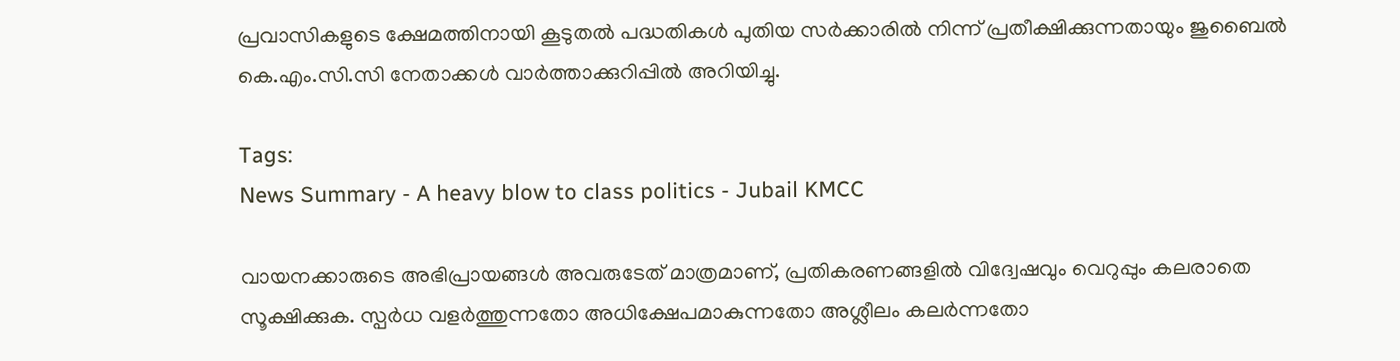പ്രവാസികളുടെ ക്ഷേമത്തിനായി കൂടുതൽ പദ്ധതികൾ പുതിയ സർക്കാരിൽ നിന്ന് പ്രതീക്ഷിക്കുന്നതായും ജുബൈൽ കെ.എം.സി.സി നേതാക്കൾ വാർത്താക്കുറിപ്പിൽ അറിയിച്ചു.

Tags:
News Summary - A heavy blow to class politics - Jubail KMCC

വായനക്കാരുടെ അഭിപ്രായങ്ങള്‍ അവരുടേത് മാത്രമാണ്, പ്രതികരണങ്ങളിൽ വിദ്വേഷവും വെറുപ്പും കലരാതെ സൂക്ഷിക്കുക. സ്പർധ വളർത്തുന്നതോ അധിക്ഷേപമാകുന്നതോ അശ്ലീലം കലർന്നതോ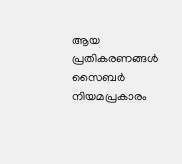ആയ പ്രതികരണങ്ങൾ സൈബർ നിയമപ്രകാരം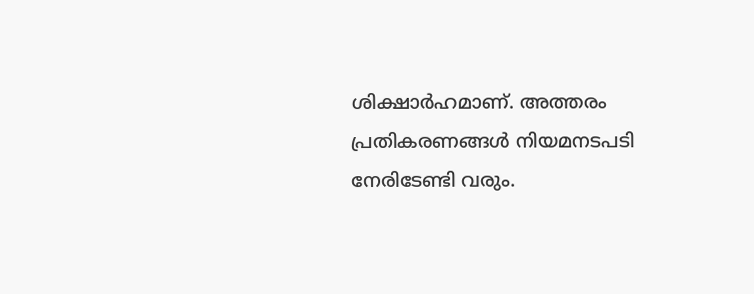ശിക്ഷാർഹമാണ്. അത്തരം പ്രതികരണങ്ങൾ നിയമനടപടി നേരിടേണ്ടി വരും.